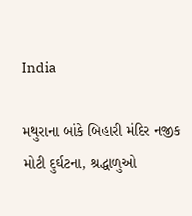India

મથુરાના બાંકે બિહારી મંદિર નજીક મોટી દુર્ઘટના, શ્રદ્ધાળુઓ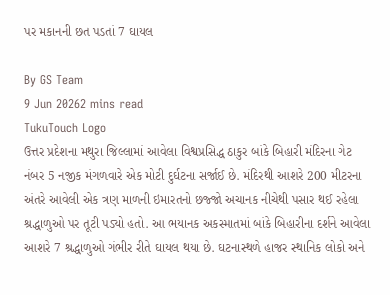પર મકાનની છત પડતાં 7 ઘાયલ

By GS Team
9 Jun 20262 mins read
TukuTouch Logo
ઉત્તર પ્રદેશના મથુરા જિલ્લામાં આવેલા વિશ્વપ્રસિદ્ધ ઠાકુર બાંકે બિહારી મંદિરના ગેટ નંબર 5 નજીક મંગળવારે એક મોટી દુર્ઘટના સર્જાઈ છે. મંદિરથી આશરે 200 મીટરના અંતરે આવેલી એક ત્રણ માળની ઇમારતનો છજ્જો અચાનક નીચેથી પસાર થઈ રહેલા શ્રદ્ધાળુઓ પર તૂટી પડ્યો હતો. આ ભયાનક અકસ્માતમાં બાંકે બિહારીના દર્શને આવેલા આશરે 7 શ્રદ્ધાળુઓ ગંભીર રીતે ઘાયલ થયા છે. ઘટનાસ્થળે હાજર સ્થાનિક લોકો અને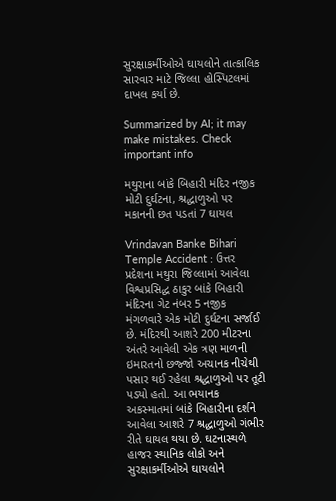સુરક્ષાકર્મીઓએ ઘાયલોને તાત્કાલિક સારવાર માટે જિલ્લા હોસ્પિટલમાં દાખલ કર્યા છે.

Summarized by AI; it may make mistakes. Check important info

મથુરાના બાંકે બિહારી મંદિર નજીક મોટી દુર્ઘટના, શ્રદ્ધાળુઓ પર મકાનની છત પડતાં 7 ઘાયલ

Vrindavan Banke Bihari Temple Accident : ઉત્તર પ્રદેશના મથુરા જિલ્લામાં આવેલા વિશ્વપ્રસિદ્ધ ઠાકુર બાંકે બિહારી મંદિરના ગેટ નંબર 5 નજીક મંગળવારે એક મોટી દુર્ઘટના સર્જાઈ છે. મંદિરથી આશરે 200 મીટરના અંતરે આવેલી એક ત્રણ માળની ઇમારતનો છજ્જો અચાનક નીચેથી પસાર થઈ રહેલા શ્રદ્ધાળુઓ પર તૂટી પડ્યો હતો. આ ભયાનક અકસ્માતમાં બાંકે બિહારીના દર્શને આવેલા આશરે 7 શ્રદ્ધાળુઓ ગંભીર રીતે ઘાયલ થયા છે. ઘટનાસ્થળે હાજર સ્થાનિક લોકો અને સુરક્ષાકર્મીઓએ ઘાયલોને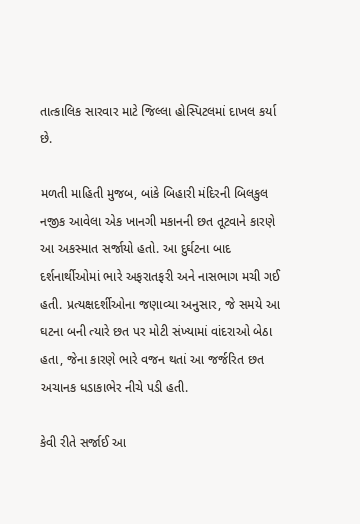તાત્કાલિક સારવાર માટે જિલ્લા હોસ્પિટલમાં દાખલ કર્યા છે.

મળતી માહિતી મુજબ, બાંકે બિહારી મંદિરની બિલકુલ નજીક આવેલા એક ખાનગી મકાનની છત તૂટવાને કારણે આ અકસ્માત સર્જાયો હતો. આ દુર્ઘટના બાદ દર્શનાર્થીઓમાં ભારે અફરાતફરી અને નાસભાગ મચી ગઈ હતી. પ્રત્યક્ષદર્શીઓના જણાવ્યા અનુસાર, જે સમયે આ ઘટના બની ત્યારે છત પર મોટી સંખ્યામાં વાંદરાઓ બેઠા હતા, જેના કારણે ભારે વજન થતાં આ જર્જરિત છત અચાનક ધડાકાભેર નીચે પડી હતી.

કેવી રીતે સર્જાઈ આ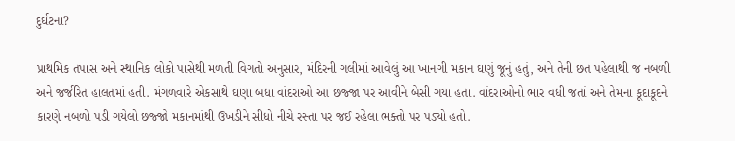દુર્ઘટના?

પ્રાથમિક તપાસ અને સ્થાનિક લોકો પાસેથી મળતી વિગતો અનુસાર, મંદિરની ગલીમાં આવેલું આ ખાનગી મકાન ઘણું જૂનું હતું, અને તેની છત પહેલાથી જ નબળી અને જર્જરિત હાલતમાં હતી. મંગળવારે એકસાથે ઘણા બધા વાંદરાઓ આ છજ્જા પર આવીને બેસી ગયા હતા. વાંદરાઓનો ભાર વધી જતાં અને તેમના કૂદાકૂદને કારણે નબળો પડી ગયેલો છજ્જો મકાનમાંથી ઉખડીને સીધો નીચે રસ્તા પર જઈ રહેલા ભક્તો પર પડ્યો હતો.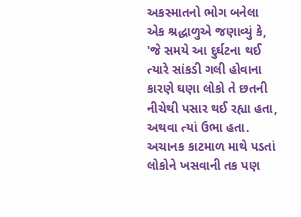અકસ્માતનો ભોગ બનેલા એક શ્રદ્ધાળુએ જણાવ્યું કે, 'જે સમયે આ દુર્ઘટના થઈ ત્યારે સાંકડી ગલી હોવાના કારણે ઘણા લોકો તે છતની નીચેથી પસાર થઈ રહ્યા હતા, અથવા ત્યાં ઉભા હતા. અચાનક કાટમાળ માથે પડતાં લોકોને ખસવાની તક પણ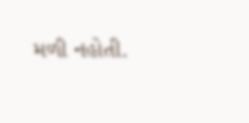મળી નહોતી.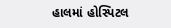હાલમાં હોસ્પિટલ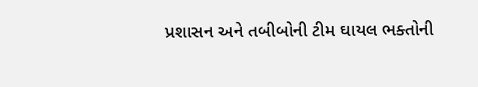પ્રશાસન અને તબીબોની ટીમ ઘાયલ ભક્તોની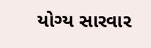યોગ્ય સારવાર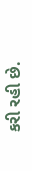કરી રહી છે.